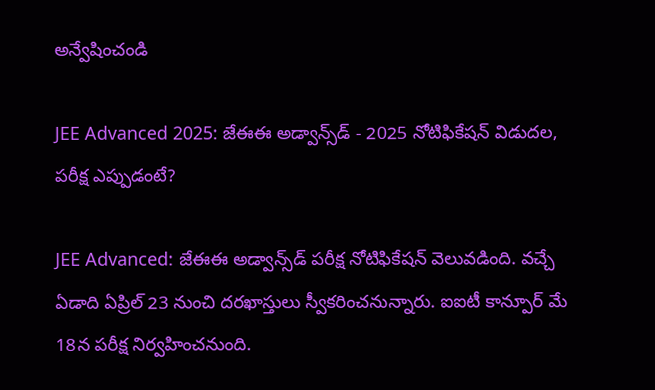అన్వేషించండి

JEE Advanced 2025: జేఈఈ అడ్వాన్స్‌డ్‌ - 2025 నోటిఫికేషన్ విడుదల, పరీక్ష ఎప్పుడంటే?

JEE Advanced: జేఈఈ అడ్వాన్స్‌డ్‌ పరీక్ష నోటిఫికేషన్ వెలువడింది. వచ్చే ఏడాది ఏప్రిల్ 23 నుంచి దరఖాస్తులు స్వీకరించనున్నారు. ఐఐటీ కాన్పూర్ మే 18న పరీక్ష నిర్వహించనుంది.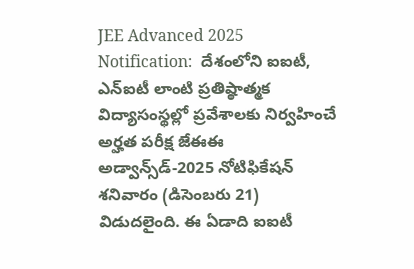JEE Advanced 2025 Notification:  దేశంలోని ఐఐటీ, ఎన్ఐటీ లాంటి ప్రతిష్ఠాత్మక విద్యాసంస్థల్లో ప్రవేశాలకు నిర్వహించే అర్హత పరీక్ష జేఈఈ అడ్వాన్స్‌డ్‌-2025 నోటిఫికేషన్‌‌ శనివారం (డిసెంబరు 21) విడుదలైంది. ఈ ఏడాది ఐఐటీ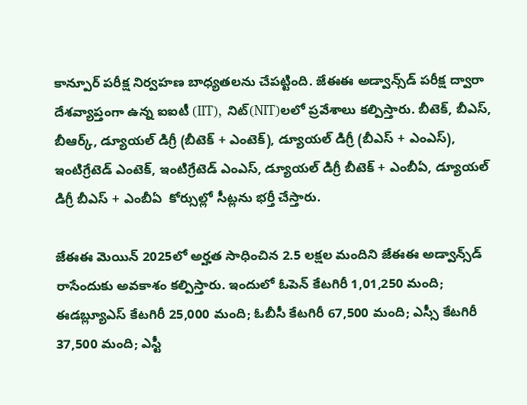కాన్పూర్ పరీక్ష నిర్వహణ బాధ్యతలను చేపట్టింది. జేఈఈ అడ్వాన్స్‌డ్‌ పరీక్ష ద్వారా దేశవ్యాప్తంగా ఉన్న ఐఐటీ (IIT), నిట్‌(NIT)లలో ప్రవేశాలు కల్పిస్తారు. బీటెక్, బీఎస్, బీఆర్క్, డ్యూయల్ డిగ్రీ (బీటెక్ + ఎంటెక్), డ్యూయల్ డిగ్రీ (బీఎస్ + ఎంఎస్), ఇంటిగ్రేటెడ్ ఎంటెక్, ఇంటిగ్రేటెడ్ ఎంఎస్, డ్యూయల్ డిగ్రీ బీటెక్ + ఎంబీఏ, డ్యూయల్ డిగ్రీ బీఎస్ + ఎంబీఏ  కోర్సుల్లో సీట్లను భర్తీ చేస్తారు.

జేఈఈ మెయిన్ 2025లో అర్హత సాధించిన 2.5 లక్షల మందిని జేఈఈ అడ్వాన్స్‌డ్ రాసేందుకు అవకాశం కల్పిస్తారు. ఇందులో ఓపెన్ కేటగిరీ 1,01,250 మంది; ఈడబ్ల్యూఎస్ కేటగిరీ 25,000 మంది; ఓబీసీ కేటగిరీ 67,500 మంది; ఎస్సీ కేటగిరీ 37,500 మంది; ఎస్టీ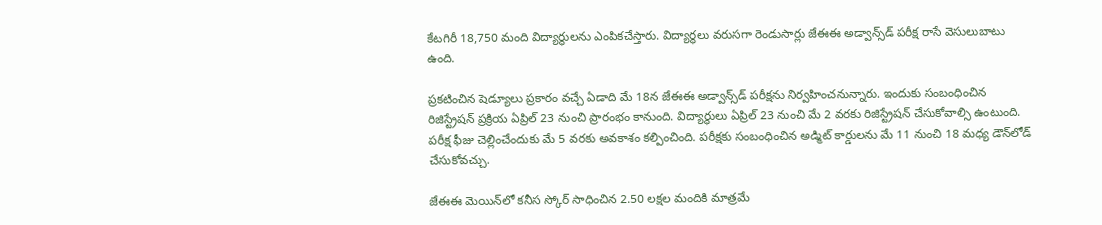కేటగిరీ 18,750 మంది విద్యార్థులను ఎంపికచేస్తారు. విద్యార్థలు వరుసగా రెండుసార్లు జేఈఈ అడ్వాన్స్‌డ్ పరీక్ష రాసే వెసులుబాటు ఉంది.

ప్రకటించిన షెడ్యూలు ప్రకారం వచ్చే ఏడాది మే 18న జేఈఈ అడ్వాన్స్‌డ్‌ పరీక్షను నిర్వహించనున్నారు. ఇందుకు సంబంధించిన రిజిస్ట్రేషన్‌ ప్రక్రియ ఏప్రిల్ 23 నుంచి ప్రారంభం కానుంది. విద్యార్థులు ఏప్రిల్ 23 నుంచి మే 2 వరకు రిజిస్ట్రేషన్ చేసుకోవాల్సి ఉంటుంది. పరీక్ష ఫీజు చెల్లించేందుకు మే 5 వరకు అవకాశం కల్పించింది. పరీక్షకు సంబంధించిన అడ్మిట్ కార్డులను మే 11 నుంచి 18 మధ్య డౌన్‌లోడ్‌ చేసుకోవచ్చు.

జేఈఈ మెయిన్‌లో కనీస స్కోర్ సాధించిన 2.50 లక్షల మందికి మాత్రమే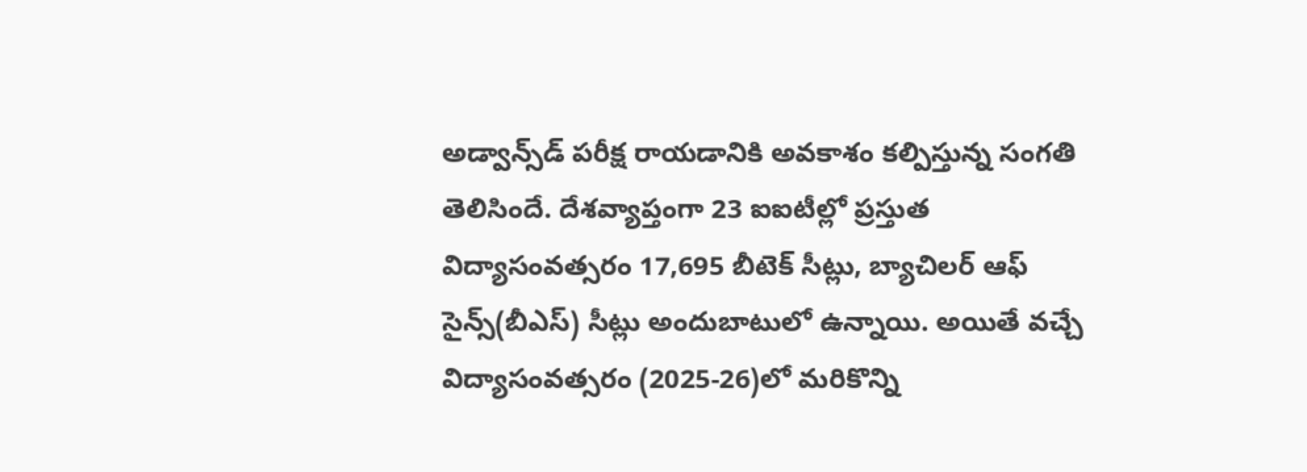అడ్వాన్స్‌డ్ పరీక్ష రాయడానికి అవకాశం కల్పిస్తున్న సంగతి తెలిసిందే. దేశవ్యాప్తంగా 23 ఐఐటీల్లో ప్రస్తుత విద్యాసంవత్సరం 17,695 బీటెక్ సీట్లు, బ్యాచిలర్ ఆఫ్ సైన్స్(బీఎస్) సీట్లు అందుబాటులో ఉన్నాయి. అయితే వచ్చే విద్యాసంవత్సరం (2025-26)లో మరికొన్ని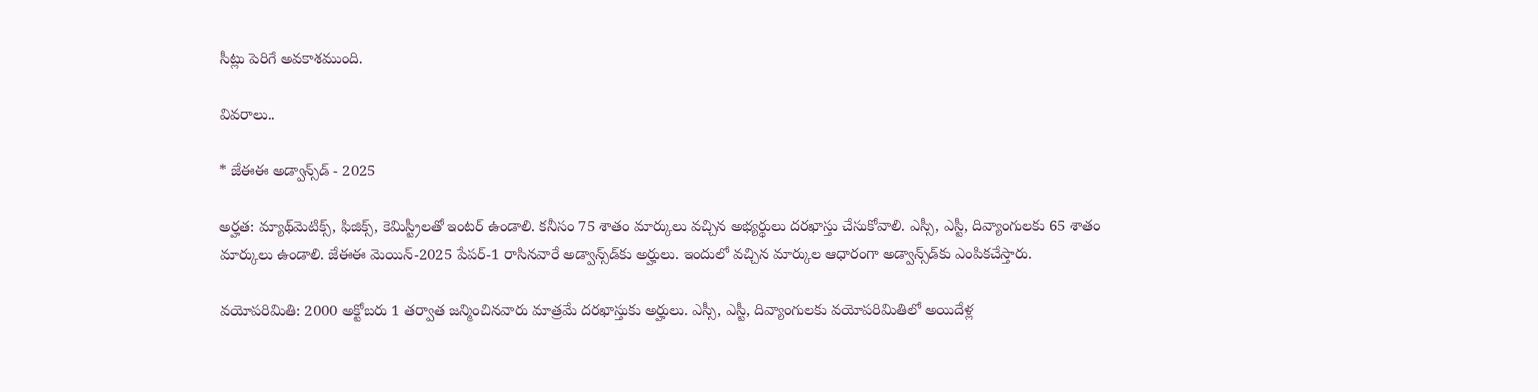సీట్లు పెరిగే అవకాశముంది.

వివరాలు..

* జేఈఈ అడ్వాన్స్‌డ్‌ - 2025

అర్హత: మ్యాథ్‌మెటిక్స్, ఫిజిక్స్, కెమిస్ట్రీలతో ఇంటర్‌ ఉండాలి. కనీసం 75 శాతం మార్కులు వచ్చిన అభ్యర్థులు దరఖాస్తు చేసుకోవాలి. ఎస్సీ, ఎస్టీ, దివ్యాంగులకు 65 శాతం మార్కులు ఉండాలి. జేఈఈ మెయిన్-2025 పేపర్-1 రాసినవారే అడ్వాన్స్‌డ్‌కు అర్హులు. ఇందులో వచ్చిన మార్కుల ఆధారంగా అడ్వాన్స్‌డ్‌కు ఎంపికచేస్తారు.

వయోపరిమితి: 2000 అక్టోబరు 1 తర్వాత జన్మించినవారు మాత్రమే దరఖాస్తుకు అర్హులు. ఎస్సీ, ఎస్టీ, దివ్యాంగులకు వయోపరిమితిలో అయిదేళ్ల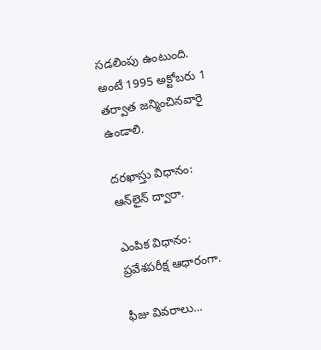సడలింపు ఉంటుంది. అంటే 1995 అక్టోబరు 1 తర్వాత జన్మించినవారై ఉండాలి.

దరఖాస్తు విధానం: ఆన్‌లైన్ ద్వారా.

ఎంపిక విధానం: ప్రవేశపరీక్ష ఆధారంగా.

ఫీజు వివరాలు...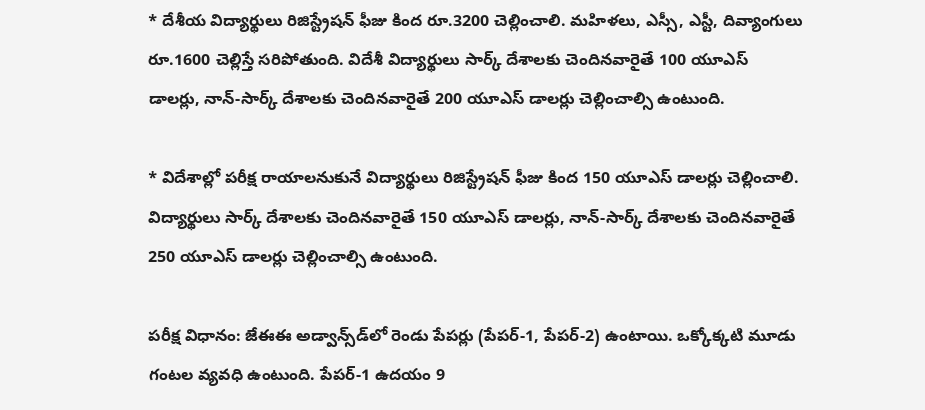* దేశీయ విద్యార్థులు రిజిస్ట్రేషన్ ఫీజు కింద రూ.3200 చెల్లించాలి. మహిళలు, ఎస్సీ, ఎస్టీ, దివ్యాంగులు రూ.1600 చెల్లిస్తే సరిపోతుంది. విదేశీ విద్యార్థులు సార్క్ దేశాలకు చెందినవారైతే 100 యూఎస్ డాలర్లు, నాన్-సార్క్ దేశాలకు చెందినవారైతే 200 యూఎస్ డాలర్లు చెల్లించాల్సి ఉంటుంది.

* విదేశాల్లో పరీక్ష రాయాలనుకునే విద్యార్థులు రిజిస్ట్రేషన్ ఫీజు కింద 150 యూఎస్ డాలర్లు చెల్లించాలి. విద్యార్థులు సార్క్ దేశాలకు చెందినవారైతే 150 యూఎస్ డాలర్లు, నాన్-సార్క్ దేశాలకు చెందినవారైతే 250 యూఎస్ డాలర్లు చెల్లించాల్సి ఉంటుంది.

పరీక్ష విధానం: జేఈఈ అడ్వాన్స్‌డ్‌లో రెండు పేపర్లు (పేపర్-1, పేపర్-2) ఉంటాయి. ఒక్కోక్కటి మూడు గంటల వ్యవధి ఉంటుంది. పేపర్-1 ఉదయం 9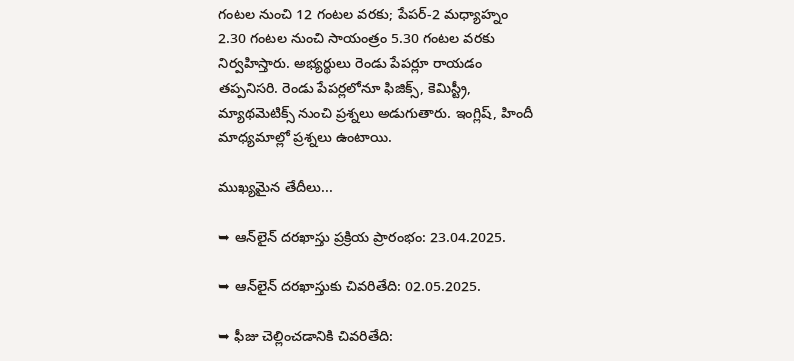గంటల నుంచి 12 గంటల వరకు; పేపర్-2 మధ్యాహ్నం 2.30 గంటల నుంచి సాయంత్రం 5.30 గంటల వరకు నిర్వహిస్తారు. అభ్యర్థులు రెండు పేపర్లూ రాయడం తప్పనిసరి. రెండు పేపర్లలోనూ ఫిజిక్స్, కెమిస్ట్రీ, మ్యాథమెటిక్స్ నుంచి ప్రశ్నలు అడుగుతారు. ఇంగ్లిష్, హిందీ మాధ్యమాల్లో ప్రశ్నలు ఉంటాయి.

ముఖ్యమైన తేదీలు...

➥ ఆన్‌లైన్ దరఖాస్తు ప్రక్రియ ప్రారంభం: 23.04.2025.

➥ ఆన్‌లైన్ దరఖాస్తుకు చివరితేది: 02.05.2025.

➥ ఫీజు చెల్లించడానికి చివరితేది: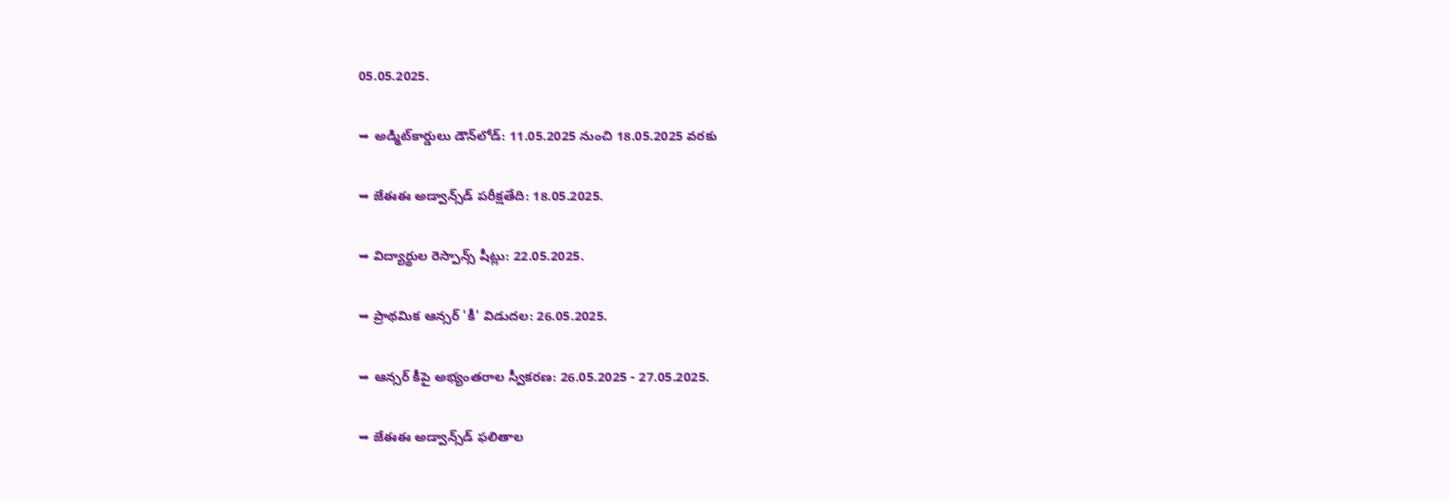05.05.2025.

➥ అడ్మిట్‌కార్డులు డౌన్‌లోడ్: 11.05.2025 నుంచి 18.05.2025 వరకు

➥ జేఈఈ అడ్వాన్స్‌డ్‌ పరీక్షతేది: 18.05.2025.

➥ విద్యార్థుల రెస్పాన్స్ షీట్లు: 22.05.2025.

➥ ప్రాథమిక ఆన్సర్ 'కీ' విడుదల: 26.05.2025.

➥ ఆన్సర్ కీపై అభ్యంతరాల స్వీకరణ: 26.05.2025 - 27.05.2025.

➥ జేఈఈ అడ్వాన్స్‌డ్‌ ఫలితాల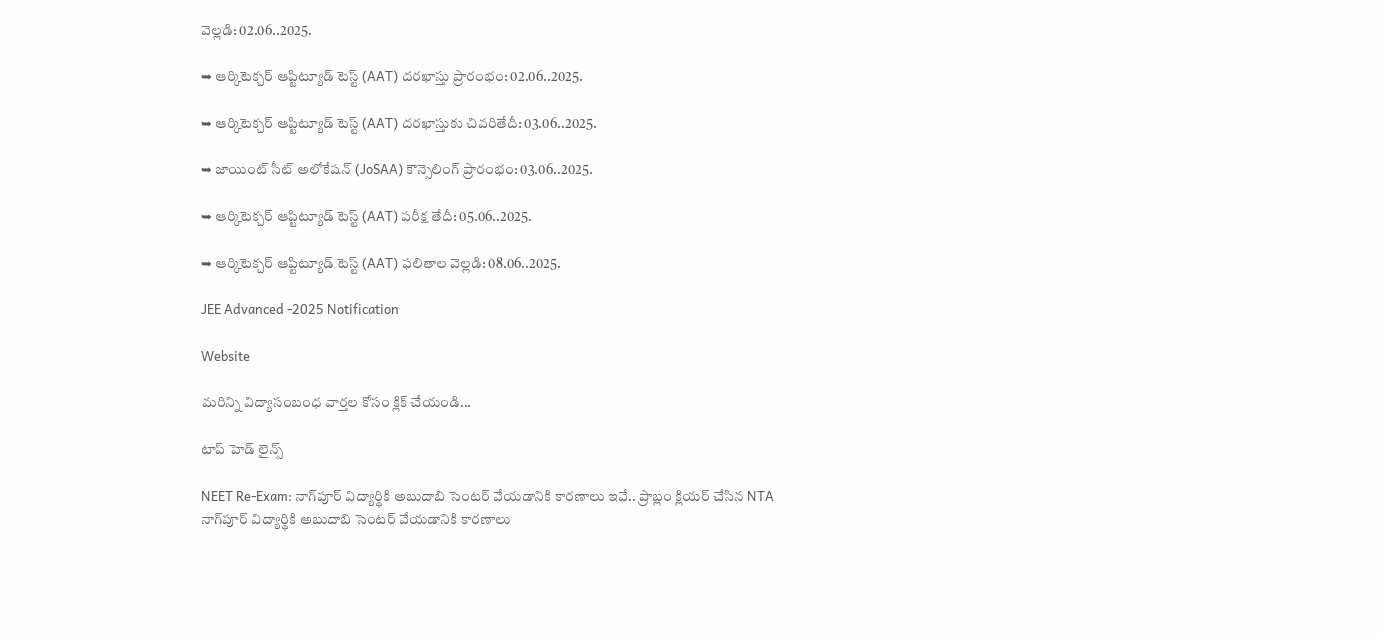వెల్లడి: 02.06..2025.

➥ ఆర్కిటెక్చర్ ఆప్టిట్యూడ్ టెస్ట్ (AAT) దరఖాస్తు ప్రారంభం: 02.06..2025.

➥ ఆర్కిటెక్చర్ ఆప్టిట్యూడ్ టెస్ట్ (AAT) దరఖాస్తుకు చివరితేదీ: 03.06..2025.

➥ జాయింట్ సీట్ అలోకేషన్ (JoSAA) కౌన్సెలింగ్ ప్రారంభం: 03.06..2025.

➥ ఆర్కిటెక్చర్ ఆప్టిట్యూడ్ టెస్ట్ (AAT) పరీక్ష తేదీ: 05.06..2025.

➥ ఆర్కిటెక్చర్ ఆప్టిట్యూడ్ టెస్ట్ (AAT) ఫలితాల వెల్లడి: 08.06..2025.

JEE Advanced -2025 Notification

Website

మరిన్ని విద్యాసంబంధ వార్తల కోసం క్లిక్ చేయండి...

టాప్ హెడ్ లైన్స్

NEET Re-Exam: నాగ్‌పూర్ విద్యార్థికి అబుదాబి సెంటర్ వేయడానికి కారణాలు ఇవే.. ప్రాబ్లం క్లియర్ చేసిన NTA
నాగ్‌పూర్ విద్యార్థికి అబుదాబి సెంటర్ వేయడానికి కారణాలు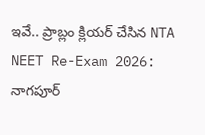ఇవే.. ప్రాబ్లం క్లియర్ చేసిన NTA
NEET Re-Exam 2026: నాగపూర్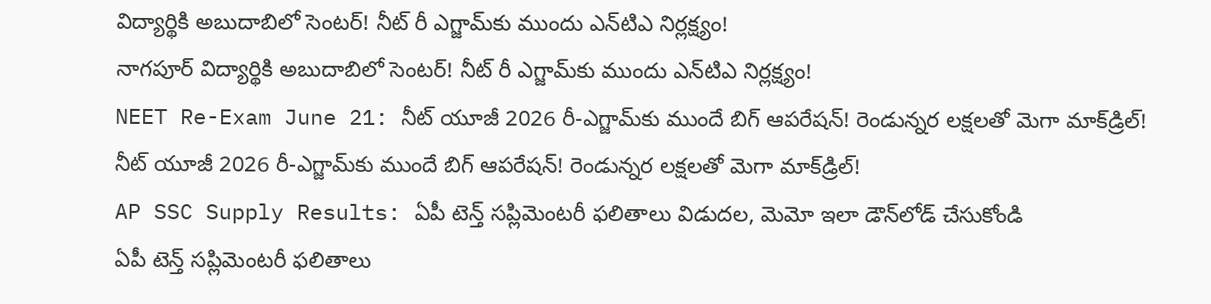విద్యార్థికి అబుదాబిలో సెంటర్‌! నీట్ రీ ఎగ్జామ్‌కు ముందు ఎన్‌టిఎ నిర్లక్ష్యం!
నాగపూర్ విద్యార్థికి అబుదాబిలో సెంటర్‌! నీట్ రీ ఎగ్జామ్‌కు ముందు ఎన్‌టిఎ నిర్లక్ష్యం!
NEET Re-Exam June 21: నీట్ యూజీ 2026 రీ-ఎగ్జామ్‌కు ముందే బిగ్ ఆపరేషన్! రెండున్నర లక్షలతో మెగా మాక్‌డ్రిల్‌!
నీట్ యూజీ 2026 రీ-ఎగ్జామ్‌కు ముందే బిగ్ ఆపరేషన్! రెండున్నర లక్షలతో మెగా మాక్‌డ్రిల్‌!
AP SSC Supply Results: ఏపీ టెన్త్ సప్లిమెంటరీ ఫలితాలు విడుదల, మెమో ఇలా డౌన్‌లోడ్ చేసుకోండి
ఏపీ టెన్త్ సప్లిమెంటరీ ఫలితాలు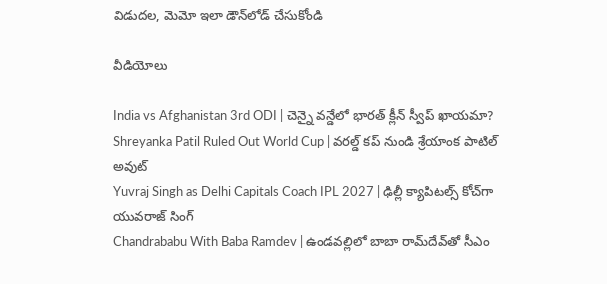విడుదల, మెమో ఇలా డౌన్‌లోడ్ చేసుకోండి

వీడియోలు

India vs Afghanistan 3rd ODI | చెన్నై వన్డేలో భారత్ క్లీన్ స్వీప్ ఖాయమా?
Shreyanka Patil Ruled Out World Cup | వరల్డ్ కప్ నుండి శ్రేయాంక పాటిల్ అవుట్
Yuvraj Singh as Delhi Capitals Coach IPL 2027 | ఢిల్లీ క్యాపిటల్స్ కోచ్‌గా యువరాజ్ సింగ్
Chandrababu With Baba Ramdev | ఉండవల్లిలో బాబా రామ్‌దేవ్‌తో సీఎం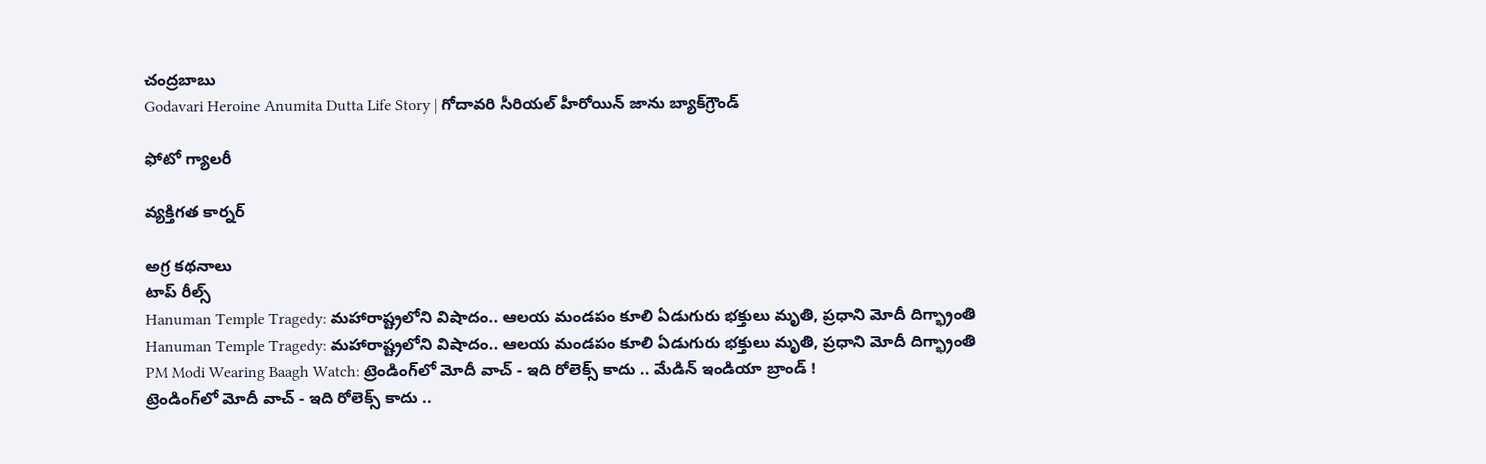చంద్రబాబు
Godavari Heroine Anumita Dutta Life Story | గోదావరి సీరియల్ హీరోయిన్ జాను బ్యాక్‌గ్రౌండ్

ఫోటో గ్యాలరీ

వ్యక్తిగత కార్నర్

అగ్ర కథనాలు
టాప్ రీల్స్
Hanuman Temple Tragedy: మహారాష్ట్రలోని విషాదం.. ఆలయ మండపం కూలి ఏడుగురు భక్తులు మృతి, ప్రధాని మోదీ దిగ్భ్రాంతి
Hanuman Temple Tragedy: మహారాష్ట్రలోని విషాదం.. ఆలయ మండపం కూలి ఏడుగురు భక్తులు మృతి, ప్రధాని మోదీ దిగ్భ్రాంతి
PM Modi Wearing Baagh Watch: ట్రెండింగ్‌లో మోదీ వాచ్ - ఇది రోలెక్స్ కాదు .. మేడిన్ ఇండియా బ్రాండ్ !
ట్రెండింగ్‌లో మోదీ వాచ్ - ఇది రోలెక్స్ కాదు ..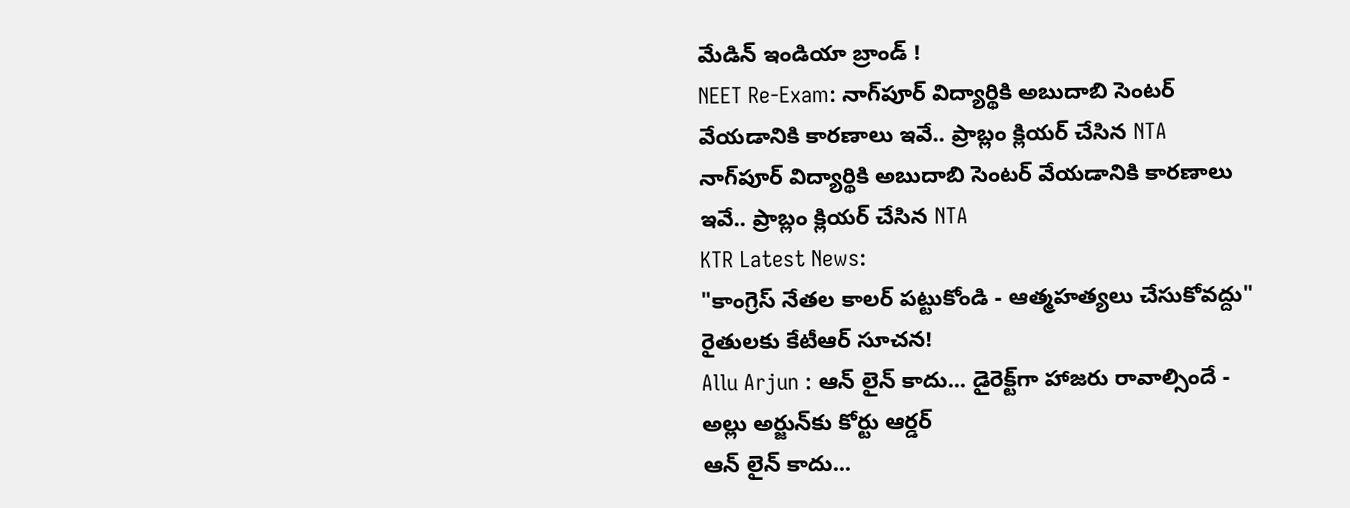మేడిన్ ఇండియా బ్రాండ్ !
NEET Re-Exam: నాగ్‌పూర్ విద్యార్థికి అబుదాబి సెంటర్ వేయడానికి కారణాలు ఇవే.. ప్రాబ్లం క్లియర్ చేసిన NTA
నాగ్‌పూర్ విద్యార్థికి అబుదాబి సెంటర్ వేయడానికి కారణాలు ఇవే.. ప్రాబ్లం క్లియర్ చేసిన NTA
KTR Latest News:
"కాంగ్రెస్ నేతల కాలర్ పట్టుకోండి - ఆత్మహత్యలు చేసుకోవద్దు" రైతులకు కేటీఆర్ సూచన!
Allu Arjun : ఆన్ లైన్ కాదు... డైరెక్ట్‌గా హాజరు రావాల్సిందే - అల్లు అర్జున్‌కు కోర్టు ఆర్డర్
ఆన్ లైన్ కాదు...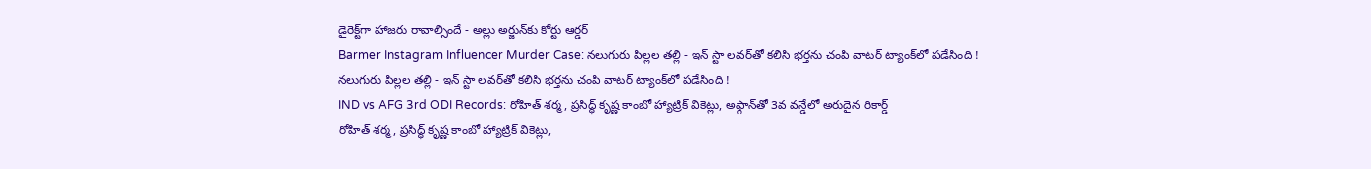డైరెక్ట్‌గా హాజరు రావాల్సిందే - అల్లు అర్జున్‌కు కోర్టు ఆర్డర్
Barmer Instagram Influencer Murder Case: నలుగురు పిల్లల తల్లి - ఇన్ స్టా లవర్‌తో కలిసి భర్తను చంపి వాటర్ ట్యాంక్‌లో పడేసింది !
నలుగురు పిల్లల తల్లి - ఇన్ స్టా లవర్‌తో కలిసి భర్తను చంపి వాటర్ ట్యాంక్‌లో పడేసింది !
IND vs AFG 3rd ODI Records: రోహిత్ శర్మ, ప్రసిద్ధ్ కృష్ణ కాంబో హ్యాట్రిక్ వికెట్లు, అఫ్గాన్‌తో 3వ వన్డేలో అరుదైన రికార్డ్
రోహిత్ శర్మ, ప్రసిద్ధ్ కృష్ణ కాంబో హ్యాట్రిక్ వికెట్లు,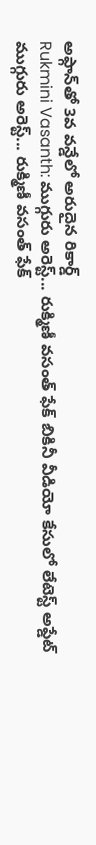అఫ్గాన్‌తో 3వ వన్డేలో అరుదైన రికార్డ్
Rukmini Vasanth: ముగ్గురు అరెస్ట్... రుక్మిణీ వసంత్ ఫేక్ బికినీ వీడియో కేసులో లేటెస్ట్ అప్డేట్
ముగ్గురు అరెస్ట్... రుక్మిణీ వసంత్ ఫేక్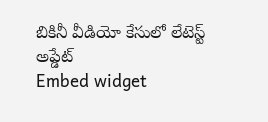బికినీ వీడియో కేసులో లేటెస్ట్ అప్డేట్
Embed widget